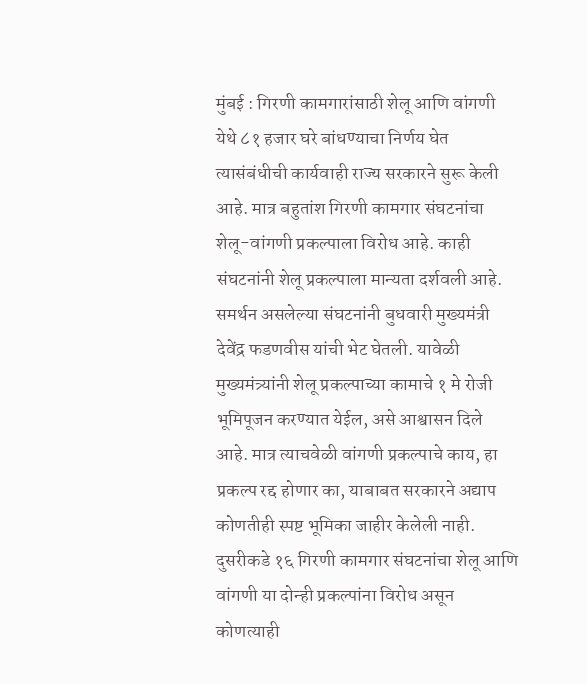मुंबई : गिरणी कामगारांसाठी शेलू आणि वांगणी येथे ८१ हजार घरे बांधण्याचा निर्णय घेत त्यासंबंधीची कार्यवाही राज्य सरकारने सुरू केली आहे. मात्र बहुतांश गिरणी कामगार संघटनांचा शेलू-वांगणी प्रकल्पाला विरोध आहे. काही संघटनांनी शेलू प्रकल्पाला मान्यता दर्शवली आहे. समर्थन असलेल्या संघटनांनी बुधवारी मुख्यमंत्री देवेंद्र फडणवीस यांची भेट घेतली. यावेळी मुख्यमंत्र्यांनी शेलू प्रकल्पाच्या कामाचे १ मे रोजी भूमिपूजन करण्यात येईल, असे आश्वासन दिले आहे. मात्र त्याचवेळी वांगणी प्रकल्पाचे काय, हा प्रकल्प रद्द होणार का, याबाबत सरकारने अद्याप कोणतीही स्पष्ट भूमिका जाहीर केलेली नाही. दुसरीकडे १६ गिरणी कामगार संघटनांचा शेलू आणि वांगणी या दोन्ही प्रकल्पांना विरोध असून कोणत्याही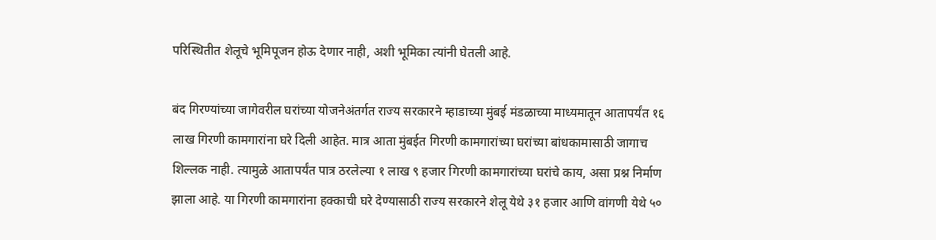परिस्थितीत शेलूचे भूमिपूजन होऊ देणार नाही, अशी भूमिका त्यांनी घेतली आहे.

बंद गिरण्यांच्या जागेवरील घरांच्या योजनेअंतर्गत राज्य सरकारने म्हाडाच्या मुंबई मंडळाच्या माध्यमातून आतापर्यंत १६ लाख गिरणी कामगारांना घरे दिली आहेत. मात्र आता मुंबईत गिरणी कामगारांच्या घरांच्या बांधकामासाठी जागाच शिल्लक नाही. त्यामुळे आतापर्यंत पात्र ठरलेल्या १ लाख ९ हजार गिरणी कामगारांच्या घरांचे काय, असा प्रश्न निर्माण झाला आहे. या गिरणी कामगारांना हक्काची घरे देण्यासाठी राज्य सरकारने शेलू येथे ३१ हजार आणि वांगणी येथे ५०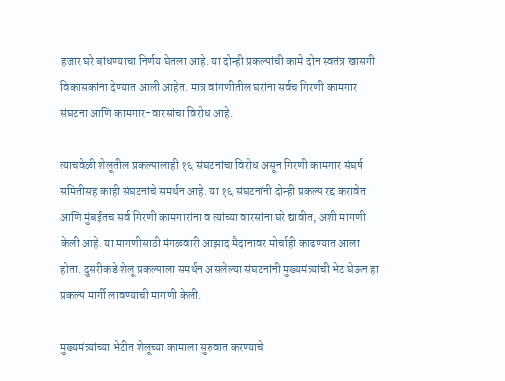हजार घरे बांधण्याचा निर्णय घेतला आहे. या दोन्ही प्रकल्पांची कामे दोन स्वतंत्र खासगी विकासकांना देण्यात आली आहेत. मात्र वांगणीतील घरांना सर्वच गिरणी कामगार संघटना आणि कामगार-वारसांचा विरोध आहे.

त्याचवेळी शेलूतील प्रकल्पालाही १६ संघटनांचा विरोध असून गिरणी कामगार संघर्ष समितीसह काही संघटनांचे समर्थन आहे. या १६ संघटनांनी दोन्ही प्रकल्प रद्द करावेत आणि मुंबईतच सर्व गिरणी कामगारांना व त्यांच्या वारसांना घरे द्यावीत, अशी मागणी केली आहे. या मागणीसाठी मंगळवारी आझाद मैदानावर मोर्चाही काढण्यात आला होता. दुसरीकडे शेलू प्रकल्पाला समर्थन असलेल्या संघटनांनी मुख्यमंत्र्यांची भेट घेऊन हा प्रकल्प मार्गी लावण्याची मागणी केली.

मुख्यमंत्र्यांच्या भेटीत शेलूच्या कामाला सुरुवात करण्याचे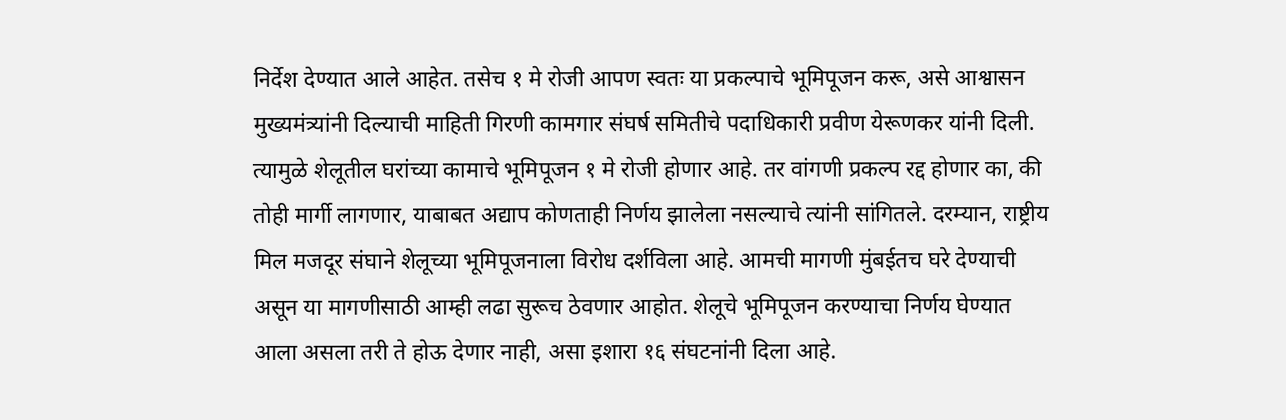निर्देश देण्यात आले आहेत. तसेच १ मे रोजी आपण स्वतः या प्रकल्पाचे भूमिपूजन करू, असे आश्वासन मुख्यमंत्र्यांनी दिल्याची माहिती गिरणी कामगार संघर्ष समितीचे पदाधिकारी प्रवीण येरूणकर यांनी दिली. त्यामुळे शेलूतील घरांच्या कामाचे भूमिपूजन १ मे रोजी होणार आहे. तर वांगणी प्रकल्प रद्द होणार का, की तोही मार्गी लागणार, याबाबत अद्याप कोणताही निर्णय झालेला नसल्याचे त्यांनी सांगितले. दरम्यान, राष्ट्रीय मिल मजदूर संघाने शेलूच्या भूमिपूजनाला विरोध दर्शविला आहे. आमची मागणी मुंबईतच घरे देण्याची असून या मागणीसाठी आम्ही लढा सुरूच ठेवणार आहोत. शेलूचे भूमिपूजन करण्याचा निर्णय घेण्यात आला असला तरी ते होऊ देणार नाही, असा इशारा १६ संघटनांनी दिला आहे.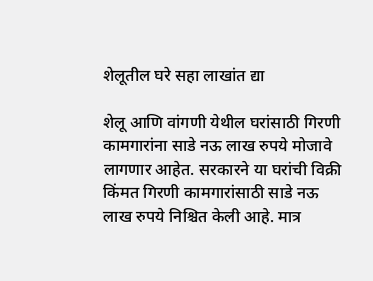शेलूतील घरे सहा लाखांत द्या

शेलू आणि वांगणी येथील घरांसाठी गिरणी कामगारांना साडे नऊ लाख रुपये मोजावे लागणार आहेत. सरकारने या घरांची विक्री किंमत गिरणी कामगारांसाठी साडे नऊ लाख रुपये निश्चित केली आहे. मात्र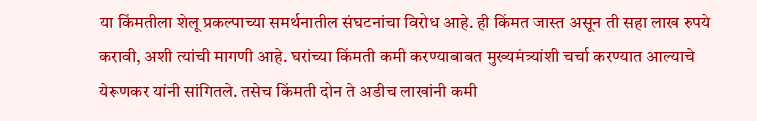या किंमतीला शेलू प्रकल्पाच्या समर्थनातील संघटनांचा विरोध आहे. ही किंमत जास्त असून ती सहा लाख रुपये करावी, अशी त्यांची मागणी आहे. घरांच्या किंमती कमी करण्याबाबत मुख्यमंत्र्यांशी चर्चा करण्यात आल्याचे येरूणकर यांनी सांगितले. तसेच किंमती दोन ते अडीच लाखांनी कमी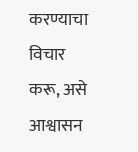करण्याचा विचार करू, असे आश्वासन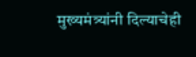मुख्यमंत्र्यांनी दिल्याचेही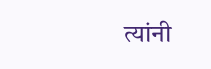त्यांनी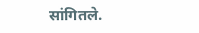सांगितले.